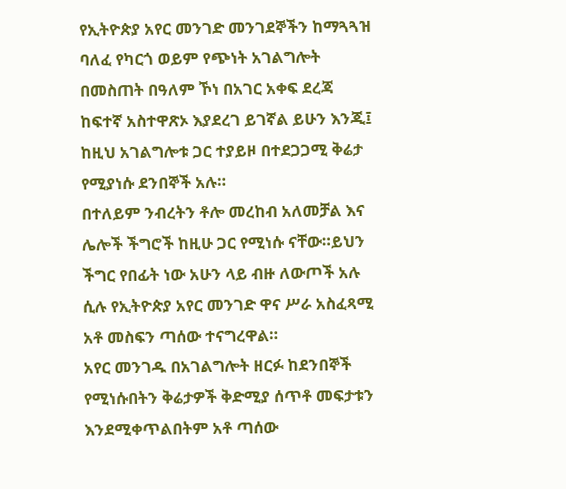የኢትዮጵያ አየር መንገድ መንገደኞችን ከማጓጓዝ ባለፈ የካርጎ ወይም የጭነት አገልግሎት በመስጠት በዓለም ኾነ በአገር አቀፍ ደረጃ ከፍተኛ አስተዋጽኦ እያደረገ ይገኛል ይሁን እንጂ፤ ከዚህ አገልግሎቱ ጋር ተያይዞ በተደጋጋሚ ቅሬታ የሚያነሱ ደንበኞች አሉ።
በተለይም ንብረትን ቶሎ መረከብ አለመቻል እና ሌሎች ችግሮች ከዚሁ ጋር የሚነሱ ናቸው።ይህን ችግር የበፊት ነው አሁን ላይ ብዙ ለውጦች አሉ ሲሉ የኢትዮጵያ አየር መንገድ ዋና ሥራ አስፈጻሚ አቶ መስፍን ጣሰው ተናግረዋል።
አየር መንገዱ በአገልግሎት ዘርፉ ከደንበኞች የሚነሱበትን ቅሬታዎች ቅድሚያ ሰጥቶ መፍታቱን እንደሚቀጥልበትም አቶ ጣሰው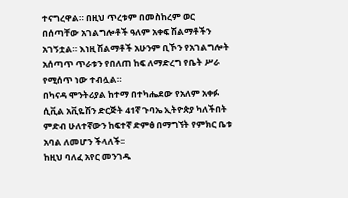ተናግረዋል። በዚህ ጥረቱም በመስከረም ወር በሰጣቸው አገልግሎቶች ዓለም አቀፍ ሽልማቶችን አገኝቷል። እነዚ ሽልማቶች አሁንም ቢኾን የአገልግሎት አሰጣጥ ጥራቱን የበለጠ ከፍ ለማድረግ የቤት ሥራ የሚሰጥ ነው ተብሏል።
በካናዳ ሞንትሪያል ከተማ በተካሔደው የአለም አቀፉ ሲቪል አቪዬሽን ድርጅት 41ኛ ጉባኤ ኢትዮጵያ ካለችበት ምድብ ሁለተኛውን ከፍተኛ ድምፅ በማግኘት የምክር ቤቱ አባል ለመሆን ችላለች፡፡
ከዚህ ባለፈ አየር መንገዱ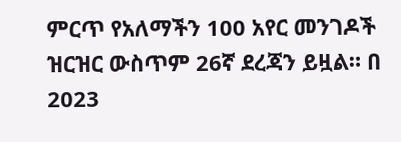ምርጥ የአለማችን 100 አየር መንገዶች ዝርዝር ውስጥም 26ኛ ደረጃን ይዟል። በ 2023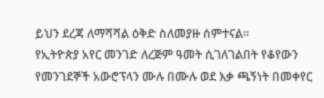ይህን ደረጃ ለማሻሻል ዕቅድ ስለመያዙ ሰምተናል።
የኢትዮጵያ አየር መንገድ ለረጅም ዓመት ሲገለገልበት የቆየውን የመንገደኞች አውሮፕላን ሙሉ በሙሉ ወደ እቃ ጫኝነት በመቀየር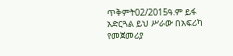ጥቅምት02/2015ዓ.ም ይፋ አድርጓል ይህ ሥራው በአፍሪካ የመጀመሪያ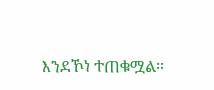እንደኾነ ተጠቁሟል።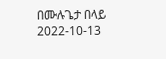በሙሉጌታ በላይ
2022-10-13